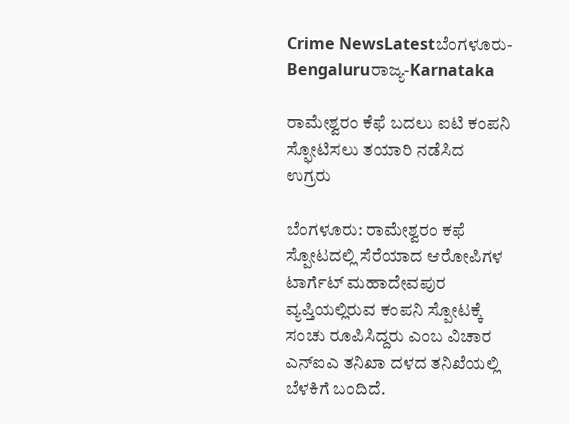Crime NewsLatestಬೆಂಗಳೂರು-Bengaluruರಾಜ್ಯ-Karnataka

ರಾಮೇಶ್ವರಂ ಕೆಫೆ ಬದಲು ಐಟಿ ಕಂಪನಿ ಸ್ಫೋಟಿಸಲು ತಯಾರಿ ನಡೆಸಿದ ಉಗ್ರರು

ಬೆಂಗಳೂರು: ರಾಮೇಶ್ವರಂ ಕಫೆ ಸ್ಪೋಟದಲ್ಲಿ ಸೆರೆಯಾದ ಆರೋಪಿಗಳ ಟಾರ್ಗೆಟ್ ಮಹಾದೇವಪುರ ವ್ಯಪ್ತಿಯಲ್ಲಿರುವ ಕಂಪನಿ ಸ್ಪೋಟಕ್ಕೆ ಸಂಚು ರೂಪಿಸಿದ್ದರು ಎಂಬ ವಿಚಾರ ಎನ್‌ಐಎ ತನಿಖಾ ದಳದ ತನಿಖೆಯಲ್ಲಿ ಬೆಳಕಿಗೆ ಬಂದಿದೆ.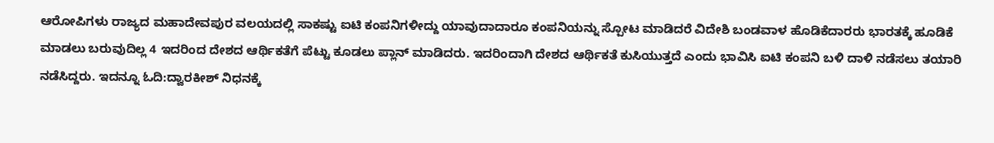ಆರೋಪಿಗಳು ರಾಜ್ಯದ ಮಹಾದೇವಪುರ ವಲಯದಲ್ಲಿ ಸಾಕಷ್ಟು ಐಟಿ ಕಂಪನಿಗಳೀದ್ದು ಯಾವುದಾದಾರೂ ಕಂಪನಿಯನ್ನು ಸ್ಪೋಟ ಮಾಡಿದರೆ ವಿದೇಶಿ ಬಂಡವಾಳ ಹೊಡಿಕೆದಾರರು ಭಾರತಕ್ಕೆ ಹೂಡಿಕೆ ಮಾಡಲು ಬರುವುದಿಲ್ಲ 4 ಇದರಿಂದ ದೇಶದ ಆರ್ಥಿಕತೆಗೆ ಪೆಟ್ಟು ಕೂಡಲು ಪ್ಲಾನ್ ಮಾಡಿದರು. ಇದರಿಂದಾಗಿ ದೇಶದ ಆರ್ಥಿಕತೆ ಕುಸಿಯುತ್ತದೆ ಎಂದು ಭಾವಿಸಿ ಐಟಿ ಕಂಪನಿ ಬಳಿ ದಾಳಿ ನಡೆಸಲು ತಯಾರಿ ನಡೆಸಿದ್ದರು. ಇದನ್ನೂ ಓದಿ:ದ್ವಾರಕೀಶ್ ನಿಧನಕ್ಕೆ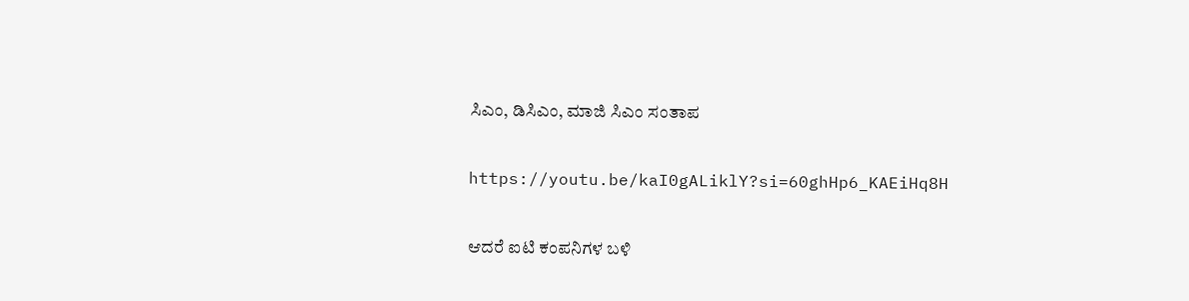ಸಿಎಂ, ಡಿಸಿಎಂ, ಮಾಜಿ ಸಿಎಂ ಸಂತಾಪ

https://youtu.be/kaI0gALiklY?si=60ghHp6_KAEiHq8H

ಆದರೆ ಐಟಿ ಕಂಪನಿಗಳ ಬಳಿ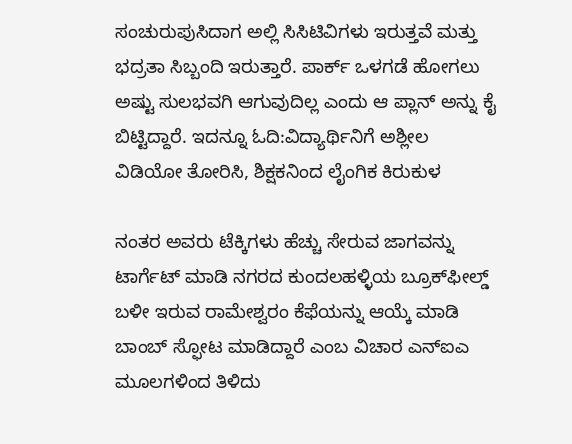ಸಂಚುರುಪುಸಿದಾಗ ಅಲ್ಲಿ ಸಿಸಿಟಿವಿಗಳು ಇರುತ್ತವೆ ಮತ್ತು ಭದ್ರತಾ ಸಿಬ್ಬಂದಿ ಇರುತ್ತಾರೆ. ಪಾರ್ಕ್ ಒಳಗಡೆ ಹೋಗಲು ಅಷ್ಟು ಸುಲಭವಗಿ ಆಗುವುದಿಲ್ಲ ಎಂದು ಆ ಪ್ಲಾನ್ ಅನ್ನು ಕೈ ಬಿಟ್ಟಿದ್ದಾರೆ. ಇದನ್ನೂ ಓದಿ:ವಿದ್ಯಾರ್ಥಿನಿಗೆ ಅಶ್ಲೀಲ ವಿಡಿಯೋ ತೋರಿಸಿ, ಶಿಕ್ಷಕನಿಂದ ಲೈಂಗಿಕ ಕಿರುಕುಳ

ನಂತರ ಅವರು ಟೆಕ್ಕಿಗಳು ಹೆಚ್ಚು ಸೇರುವ ಜಾಗವನ್ನು ಟಾರ್ಗೆಟ್ ಮಾಡಿ ನಗರದ ಕುಂದಲಹಳ್ಳಿಯ ಬ್ರೂಕ್‌ಫೀಲ್ಡ್ ಬಳೀ ಇರುವ ರಾಮೇಶ್ವರಂ ಕೆಫೆಯನ್ನು ಆಯ್ಕೆ ಮಾಡಿ ಬಾಂಬ್ ಸ್ಫೋಟ ಮಾಡಿದ್ದಾರೆ ಎಂಬ ವಿಚಾರ ಎನ್‌ಐಎ ಮೂಲಗಳಿಂದ ತಿಳಿದು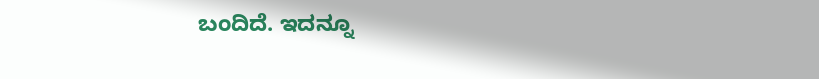ಬಂದಿದೆ. ಇದನ್ನೂ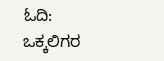ಓದಿ: ಒಕ್ಕಲಿಗರ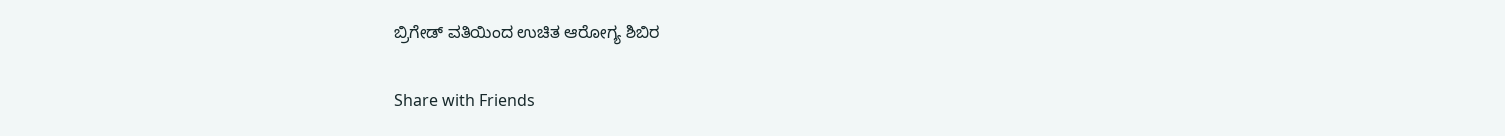ಬ್ರಿಗೇಡ್ ವತಿಯಿಂದ ಉಚಿತ ಆರೋಗ್ಯ ಶಿಬಿರ

Share with Friends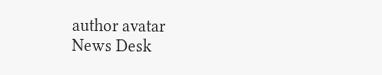author avatar
News Desk